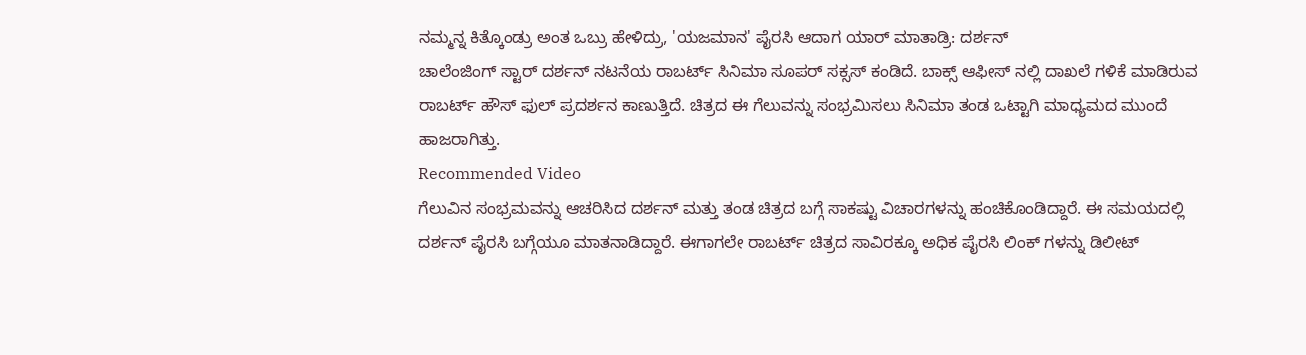ನಮ್ಮನ್ನ ಕಿತ್ಕೊಂಡ್ರು ಅಂತ ಒಬ್ರು ಹೇಳಿದ್ರು, 'ಯಜಮಾನ' ಪೈರಸಿ ಆದಾಗ ಯಾರ್ ಮಾತಾಡ್ರಿ: ದರ್ಶನ್
ಚಾಲೆಂಜಿಂಗ್ ಸ್ಟಾರ್ ದರ್ಶನ್ ನಟನೆಯ ರಾಬರ್ಟ್ ಸಿನಿಮಾ ಸೂಪರ್ ಸಕ್ಸಸ್ ಕಂಡಿದೆ. ಬಾಕ್ಸ್ ಆಫೀಸ್ ನಲ್ಲಿ ದಾಖಲೆ ಗಳಿಕೆ ಮಾಡಿರುವ ರಾಬರ್ಟ್ ಹೌಸ್ ಫುಲ್ ಪ್ರದರ್ಶನ ಕಾಣುತ್ತಿದೆ. ಚಿತ್ರದ ಈ ಗೆಲುವನ್ನು ಸಂಭ್ರಮಿಸಲು ಸಿನಿಮಾ ತಂಡ ಒಟ್ಟಾಗಿ ಮಾಧ್ಯಮದ ಮುಂದೆ ಹಾಜರಾಗಿತ್ತು.
Recommended Video
ಗೆಲುವಿನ ಸಂಭ್ರಮವನ್ನು ಆಚರಿಸಿದ ದರ್ಶನ್ ಮತ್ತು ತಂಡ ಚಿತ್ರದ ಬಗ್ಗೆ ಸಾಕಷ್ಟು ವಿಚಾರಗಳನ್ನು ಹಂಚಿಕೊಂಡಿದ್ದಾರೆ. ಈ ಸಮಯದಲ್ಲಿ ದರ್ಶನ್ ಪೈರಸಿ ಬಗ್ಗೆಯೂ ಮಾತನಾಡಿದ್ದಾರೆ. ಈಗಾಗಲೇ ರಾಬರ್ಟ್ ಚಿತ್ರದ ಸಾವಿರಕ್ಕೂ ಅಧಿಕ ಪೈರಸಿ ಲಿಂಕ್ ಗಳನ್ನು ಡಿಲೀಟ್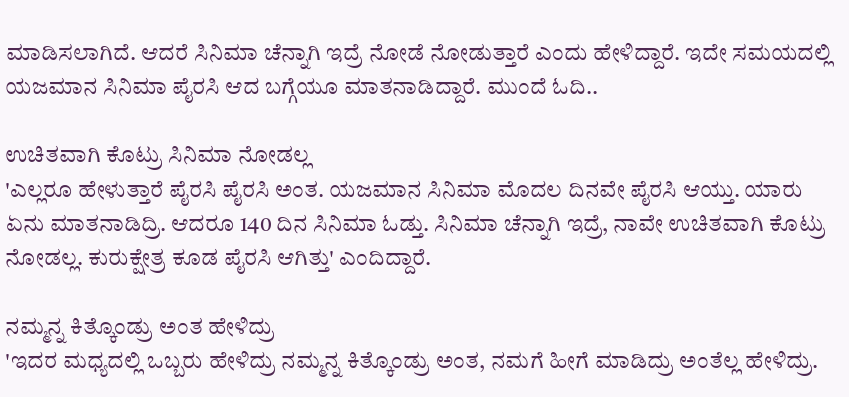ಮಾಡಿಸಲಾಗಿದೆ. ಆದರೆ ಸಿನಿಮಾ ಚೆನ್ನಾಗಿ ಇದ್ರೆ ನೋಡೆ ನೋಡುತ್ತಾರೆ ಎಂದು ಹೇಳಿದ್ದಾರೆ. ಇದೇ ಸಮಯದಲ್ಲಿ ಯಜಮಾನ ಸಿನಿಮಾ ಪೈರಸಿ ಆದ ಬಗ್ಗೆಯೂ ಮಾತನಾಡಿದ್ದಾರೆ. ಮುಂದೆ ಓದಿ..

ಉಚಿತವಾಗಿ ಕೊಟ್ರು ಸಿನಿಮಾ ನೋಡಲ್ಲ
'ಎಲ್ಲರೂ ಹೇಳುತ್ತಾರೆ ಪೈರಸಿ ಪೈರಸಿ ಅಂತ. ಯಜಮಾನ ಸಿನಿಮಾ ಮೊದಲ ದಿನವೇ ಪೈರಸಿ ಆಯ್ತು. ಯಾರು ಏನು ಮಾತನಾಡಿದ್ರಿ. ಆದರೂ 140 ದಿನ ಸಿನಿಮಾ ಓಡ್ತು. ಸಿನಿಮಾ ಚೆನ್ನಾಗಿ ಇದ್ರೆ, ನಾವೇ ಉಚಿತವಾಗಿ ಕೊಟ್ರು ನೋಡಲ್ಲ. ಕುರುಕ್ಷೇತ್ರ ಕೂಡ ಪೈರಸಿ ಆಗಿತ್ತು' ಎಂದಿದ್ದಾರೆ.

ನಮ್ಮನ್ನ ಕಿತ್ಕೊಂಡ್ರು ಅಂತ ಹೇಳಿದ್ರು
'ಇದರ ಮಧ್ಯದಲ್ಲಿ ಒಬ್ಬರು ಹೇಳಿದ್ರು ನಮ್ಮನ್ನ ಕಿತ್ಕೊಂಡ್ರು ಅಂತ, ನಮಗೆ ಹೀಗೆ ಮಾಡಿದ್ರು ಅಂತೆಲ್ಲ ಹೇಳಿದ್ರು.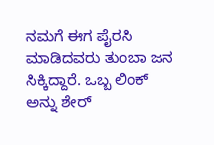ನಮಗೆ ಈಗ ಪೈರಸಿ ಮಾಡಿದವರು ತುಂಬಾ ಜನ ಸಿಕ್ಕಿದ್ದಾರೆ. ಒಬ್ಬ ಲಿಂಕ್ ಅನ್ನು ಶೇರ್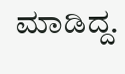ಮಾಡಿದ್ದ.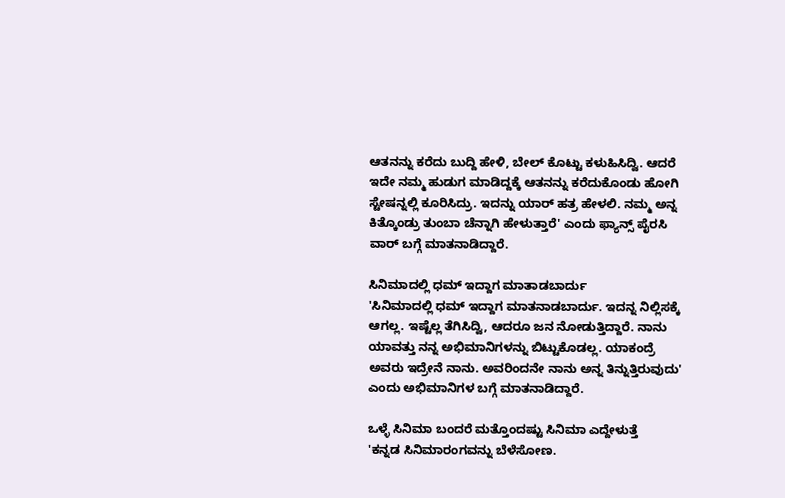ಆತನನ್ನು ಕರೆದು ಬುದ್ದಿ ಹೇಳಿ, ಬೇಲ್ ಕೊಟ್ಟು ಕಳುಹಿಸಿದ್ವಿ. ಆದರೆ ಇದೇ ನಮ್ಮ ಹುಡುಗ ಮಾಡಿದ್ದಕ್ಕೆ ಆತನನ್ನು ಕರೆದುಕೊಂಡು ಹೋಗಿ ಸ್ಟೇಷನ್ನಲ್ಲಿ ಕೂರಿಸಿದ್ರು. ಇದನ್ನು ಯಾರ್ ಹತ್ರ ಹೇಳಲಿ. ನಮ್ಮ ಅನ್ನ ಕಿತ್ಕೊಂಡ್ರು ತುಂಬಾ ಚೆನ್ನಾಗಿ ಹೇಳುತ್ತಾರೆ' ಎಂದು ಫ್ಯಾನ್ಸ್ ಪೈರಸಿ ವಾರ್ ಬಗ್ಗೆ ಮಾತನಾಡಿದ್ದಾರೆ.

ಸಿನಿಮಾದಲ್ಲಿ ಧಮ್ ಇದ್ದಾಗ ಮಾತಾಡಬಾರ್ದು
'ಸಿನಿಮಾದಲ್ಲಿ ಧಮ್ ಇದ್ದಾಗ ಮಾತನಾಡಬಾರ್ದು. ಇದನ್ನ ನಿಲ್ಲಿಸಕ್ಕೆ ಆಗಲ್ಲ. ಇಷ್ಟೆಲ್ಲ ತೆಗಿಸಿದ್ವಿ, ಆದರೂ ಜನ ನೋಡುತ್ತಿದ್ದಾರೆ. ನಾನು ಯಾವತ್ತು ನನ್ನ ಅಭಿಮಾನಿಗಳನ್ನು ಬಿಟ್ಟುಕೊಡಲ್ಲ. ಯಾಕಂದ್ರೆ ಅವರು ಇದ್ರೇನೆ ನಾನು. ಅವರಿಂದನೇ ನಾನು ಅನ್ನ ತಿನ್ನುತ್ತಿರುವುದು' ಎಂದು ಅಭಿಮಾನಿಗಳ ಬಗ್ಗೆ ಮಾತನಾಡಿದ್ದಾರೆ.

ಒಳ್ಳೆ ಸಿನಿಮಾ ಬಂದರೆ ಮತ್ತೊಂದಷ್ಟು ಸಿನಿಮಾ ಎದ್ದೇಳುತ್ತೆ
'ಕನ್ನಡ ಸಿನಿಮಾರಂಗವನ್ನು ಬೆಳೆಸೋಣ.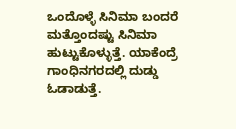ಒಂದೊಳ್ಳೆ ಸಿನಿಮಾ ಬಂದರೆ ಮತ್ತೊಂದಷ್ಟು ಸಿನಿಮಾ ಹುಟ್ಟುಕೊಳ್ಳುತ್ತೆ. ಯಾಕೆಂದ್ರೆ ಗಾಂಧಿನಗರದಲ್ಲಿ ದುಡ್ಡು ಓಡಾಡುತ್ತೆ.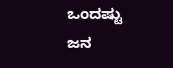ಒಂದಷ್ಟು ಜನ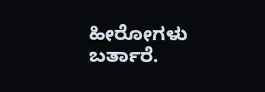ಹೀರೋಗಳು ಬರ್ತಾರೆ.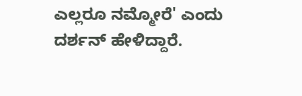ಎಲ್ಲರೂ ನಮ್ಮೋರೆ' ಎಂದು ದರ್ಶನ್ ಹೇಳಿದ್ದಾರೆ.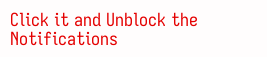Click it and Unblock the Notifications